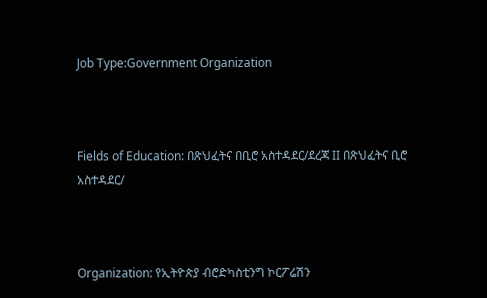Job Type:Government Organization



Fields of Education: በጽህፈትና በቢሮ አስተዳደር/ደረጃ II በጽህፈትና ቢሮ አስተዳደር/



Organization: የኢትዮጵያ ብሮድካስቲንግ ኮርፖሬሽን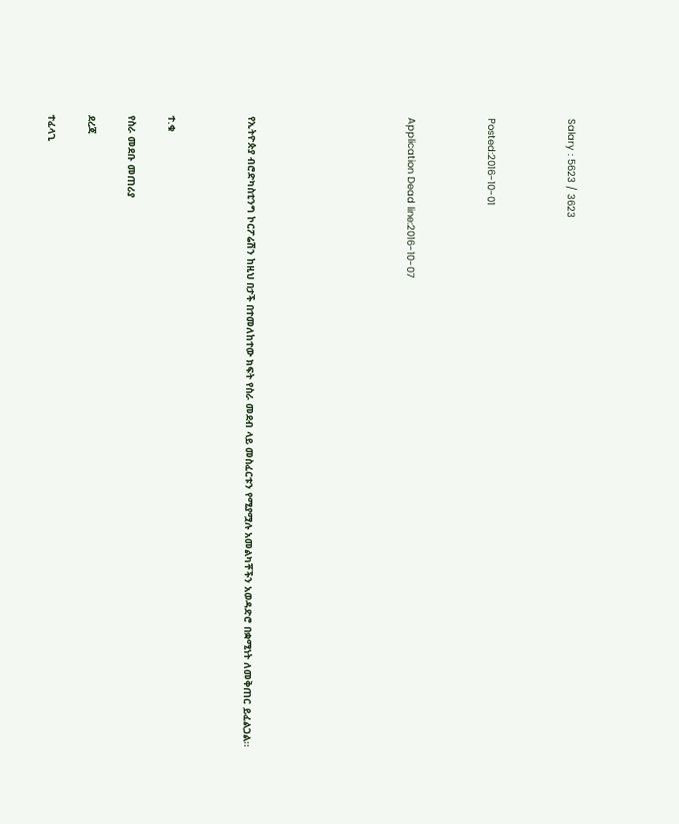Salary : 5623 / 3623



Posted:2016-10-01



Application Dead line:2016-10-07







የኢትዮጵያ ብሮድካስቲንግ ኮርፖሬሽን ከዚህ በታች በተመለከተው ክፍት የስራ መደብ ላይ መስፈርቱን የሚያሟሉ አመልካቾችን አወዳድሮ በቋሚነት ለመቅጠር ይፈልጋል፡፡



ተ.ቁ

የስራ መደቡ መጠሪያ

ደረጃ

ተፈላጊ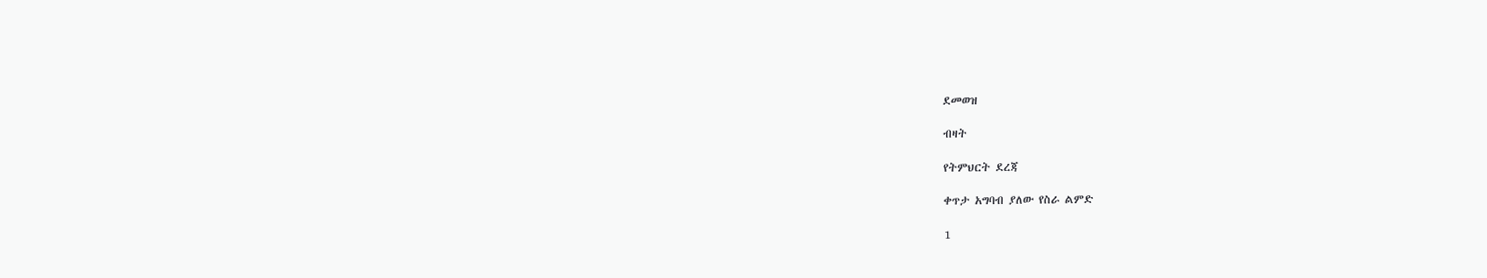ደመወዝ

ብዛት

የትምህርት ደረጃ

ቀጥታ አግባብ ያለው የስራ ልምድ

1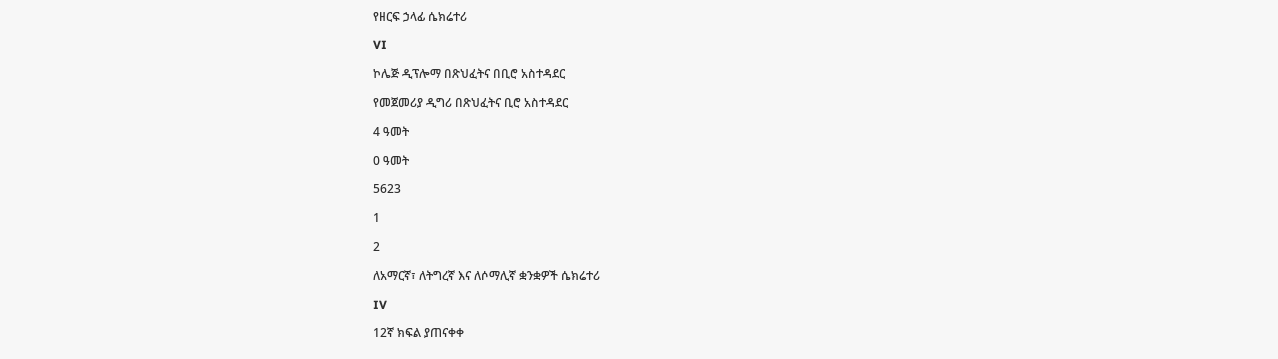የዘርፍ ኃላፊ ሴክሬተሪ

VI

ኮሌጅ ዲፕሎማ በጽህፈትና በቢሮ አስተዳደር

የመጀመሪያ ዲግሪ በጽህፈትና ቢሮ አስተዳደር

4 ዓመት

0 ዓመት

5623

1

2

ለአማርኛ፣ ለትግረኛ እና ለሶማሊኛ ቋንቋዎች ሴክሬተሪ

IV

12ኛ ክፍል ያጠናቀቀ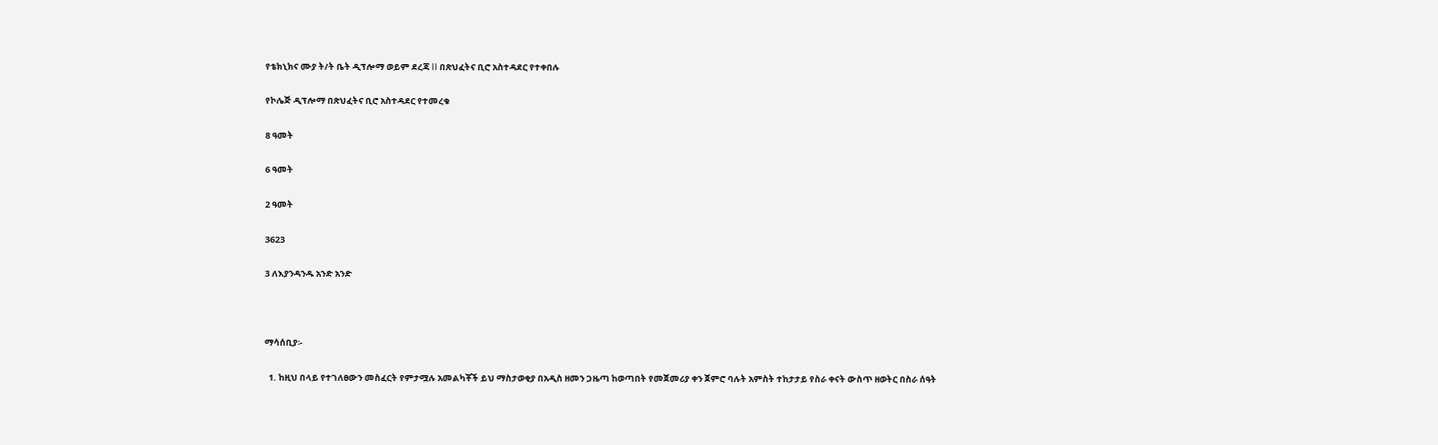የቴክኒክና ሙያ ት/ት ቤት ዲፕሎማ ወይም ደረጃ II በጽህፈትና ቢሮ አስተዳደር የተቀበሉ

የኮሌጅ ዲፕሎማ በጽህፈትና ቢሮ አስተዳደር የተመረቁ

8 ዓመት

6 ዓመት

2 ዓመት

3623

3 ለእያንዳንዱ አንድ አንድ



ማሳሰቢያ፡-

  1. ከዚህ በላይ የተገለፀውን መስፈርት የምታሟሉ አመልካቾች ይህ ማስታወቂያ በአዲስ ዘመን ጋዜጣ ከወጣበት የመጀመሪያ ቀን ጀምሮ ባሉት አምስት ተከታታይ የስራ ቀናት ውስጥ ዘወትር በስራ ሰዓት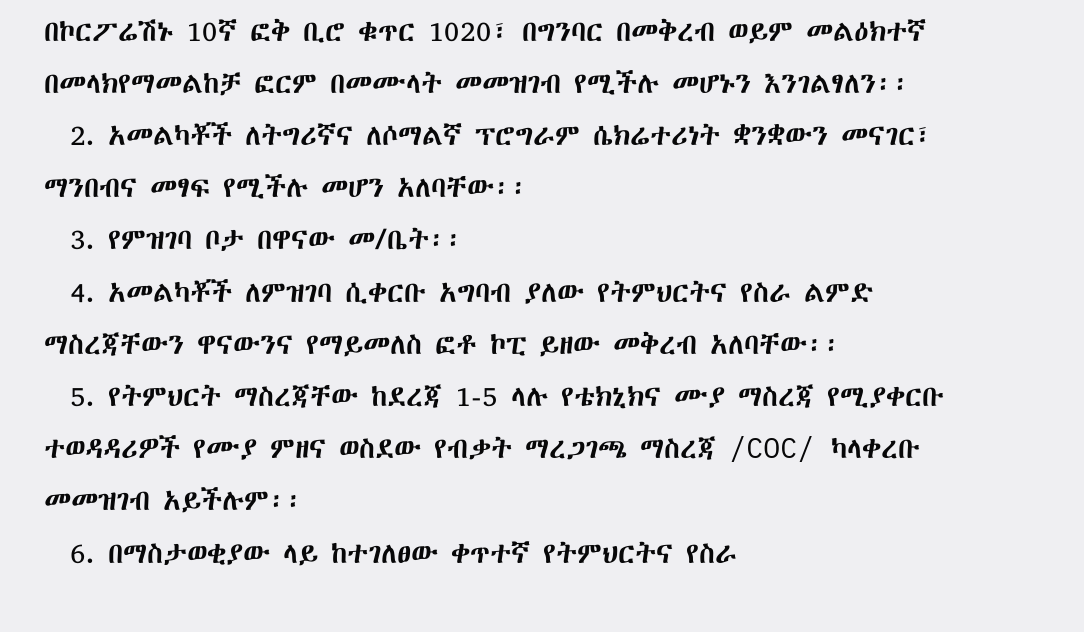በኮርፖሬሽኑ 10ኛ ፎቅ ቢሮ ቁጥር 1020፣ በግንባር በመቅረብ ወይም መልዕክተኛ በመላክየማመልከቻ ፎርም በመሙላት መመዝገብ የሚችሉ መሆኑን እንገልፃለን፡፡
  2. አመልካቾች ለትግሪኛና ለሶማልኛ ፕሮግራም ሴክሬተሪነት ቋንቋውን መናገር፣ ማንበብና መፃፍ የሚችሉ መሆን አለባቸው፡፡
  3. የምዝገባ ቦታ በዋናው መ/ቤት፡፡
  4. አመልካቾች ለምዝገባ ሲቀርቡ አግባብ ያለው የትምህርትና የስራ ልምድ ማስረጃቸውን ዋናውንና የማይመለስ ፎቶ ኮፒ ይዘው መቅረብ አለባቸው፡፡
  5. የትምህርት ማስረጃቸው ከደረጃ 1-5 ላሉ የቴክኒክና ሙያ ማስረጃ የሚያቀርቡ ተወዳዳሪዎች የሙያ ምዘና ወስደው የብቃት ማረጋገጫ ማስረጃ /COC/ ካላቀረቡ  መመዝገብ አይችሉም፡፡
  6. በማስታወቂያው ላይ ከተገለፀው ቀጥተኛ የትምህርትና የስራ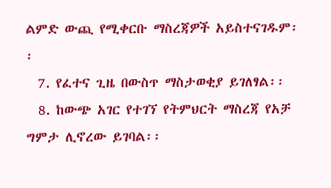ልምድ ውጪ የሚቀርቡ ማስረጃዎች አይስተናገዱም፡፡
  7. የፈተና ጊዜ በውስጥ ማስታወቂያ ይገለፃል፡፡
  8. ከውጭ አገር የተገኘ የትምህርት ማስረጃ የአቻ ግምታ ሊኖረው ይገባል፡፡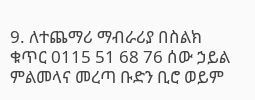9. ለተጨማሪ ማብራሪያ በስልክ ቁጥር 0115 51 68 76 ሰው ኃይል ምልመላና መረጣ ቡድን ቢሮ ወይም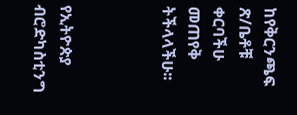ከየቅርንጫፍ ጽ/ቤቶቹ ቀርባችሁ መጠየቅ ትችላላችሁ፡፡



የኢትዮጵያ ብሮድካስቲንግ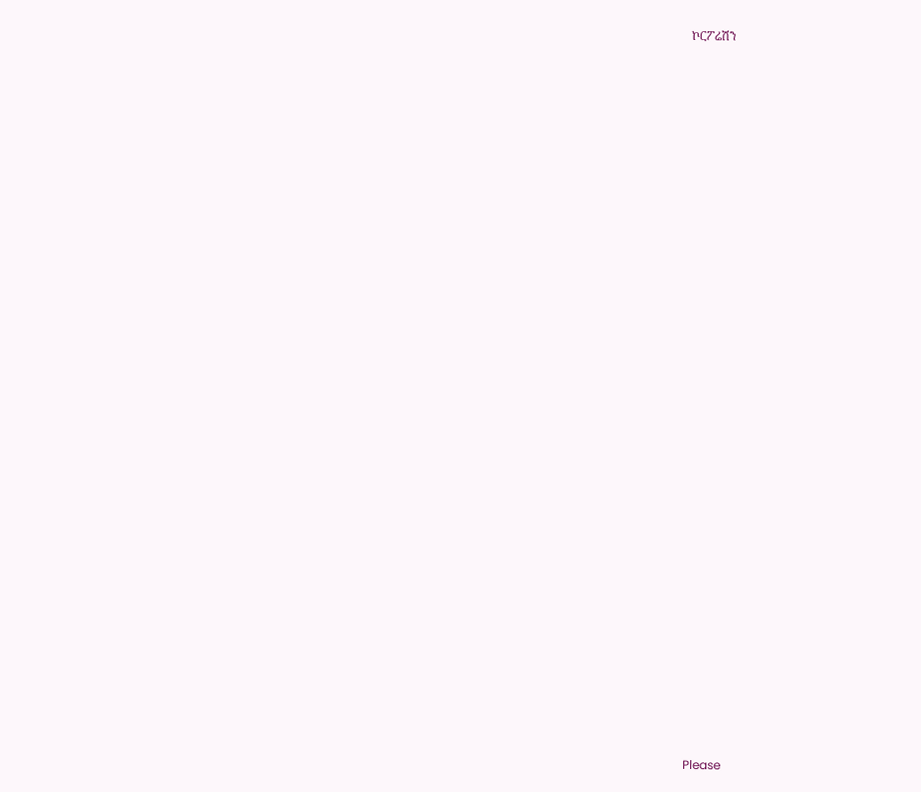ኮርፖሬሽን































Please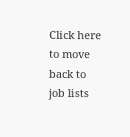Click here
to move back to job lists